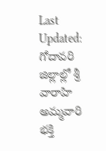Last Updated:
గోదావరి జిల్లాల్లో శ్రీ వారాహి అమ్మవారి భక్తి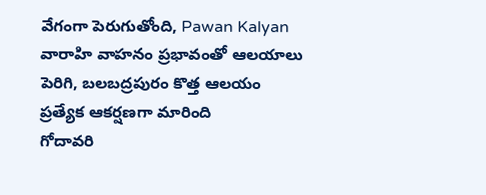వేగంగా పెరుగుతోంది, Pawan Kalyan వారాహి వాహనం ప్రభావంతో ఆలయాలు పెరిగి, బలబద్రపురం కొత్త ఆలయం ప్రత్యేక ఆకర్షణగా మారింది
గోదావరి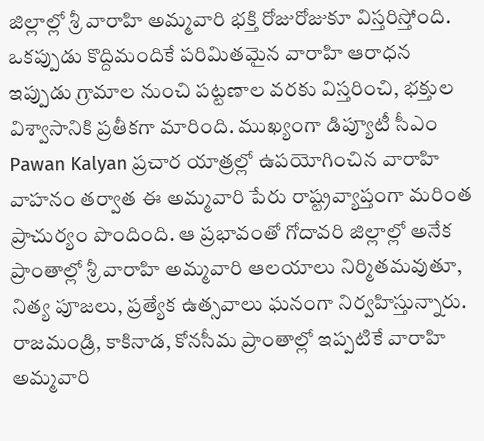జిల్లాల్లో శ్రీ వారాహి అమ్మవారి భక్తి రోజురోజుకూ విస్తరిస్తోంది. ఒకప్పుడు కొద్దిమందికే పరిమితమైన వారాహి ఆరాధన ఇప్పుడు గ్రామాల నుంచి పట్టణాల వరకు విస్తరించి, భక్తుల విశ్వాసానికి ప్రతీకగా మారింది. ముఖ్యంగా డిప్యూటీ సీఎం Pawan Kalyan ప్రచార యాత్రల్లో ఉపయోగించిన వారాహి వాహనం తర్వాత ఈ అమ్మవారి పేరు రాష్ట్రవ్యాప్తంగా మరింత ప్రాచుర్యం పొందింది. ఆ ప్రభావంతో గోదావరి జిల్లాల్లో అనేక ప్రాంతాల్లో శ్రీ వారాహి అమ్మవారి ఆలయాలు నిర్మితమవుతూ, నిత్య పూజలు, ప్రత్యేక ఉత్సవాలు ఘనంగా నిర్వహిస్తున్నారు.
రాజమండ్రి, కాకినాడ, కోనసీమ ప్రాంతాల్లో ఇప్పటికే వారాహి అమ్మవారి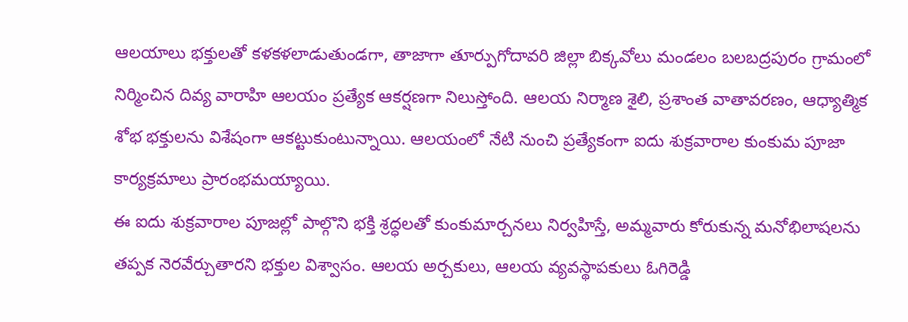ఆలయాలు భక్తులతో కళకళలాడుతుండగా, తాజాగా తూర్పుగోదావరి జిల్లా బిక్కవోలు మండలం బలబద్రపురం గ్రామంలో నిర్మించిన దివ్య వారాహి ఆలయం ప్రత్యేక ఆకర్షణగా నిలుస్తోంది. ఆలయ నిర్మాణ శైలి, ప్రశాంత వాతావరణం, ఆధ్యాత్మిక శోభ భక్తులను విశేషంగా ఆకట్టుకుంటున్నాయి. ఆలయంలో నేటి నుంచి ప్రత్యేకంగా ఐదు శుక్రవారాల కుంకుమ పూజా కార్యక్రమాలు ప్రారంభమయ్యాయి.
ఈ ఐదు శుక్రవారాల పూజల్లో పాల్గొని భక్తి శ్రద్ధలతో కుంకుమార్చనలు నిర్వహిస్తే, అమ్మవారు కోరుకున్న మనోభిలాషలను తప్పక నెరవేర్చుతారని భక్తుల విశ్వాసం. ఆలయ అర్చకులు, ఆలయ వ్యవస్థాపకులు ఓగిరెడ్డి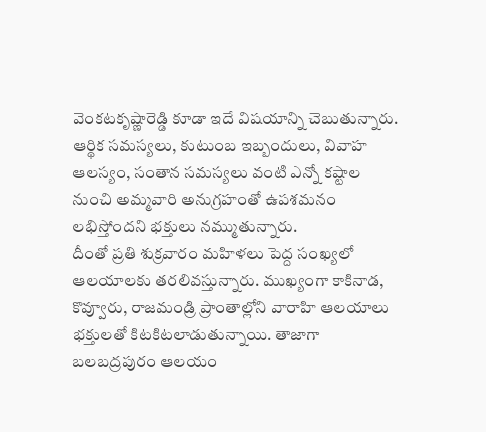వెంకటకృష్ణారెడ్డి కూడా ఇదే విషయాన్ని చెబుతున్నారు. ఆర్థిక సమస్యలు, కుటుంబ ఇబ్బందులు, వివాహ ఆలస్యం, సంతాన సమస్యలు వంటి ఎన్నో కష్టాల నుంచి అమ్మవారి అనుగ్రహంతో ఉపశమనం లభిస్తోందని భక్తులు నమ్ముతున్నారు.
దీంతో ప్రతి శుక్రవారం మహిళలు పెద్ద సంఖ్యలో ఆలయాలకు తరలివస్తున్నారు. ముఖ్యంగా కాకినాడ, కొవ్వూరు, రాజమండ్రి ప్రాంతాల్లోని వారాహి ఆలయాలు భక్తులతో కిటకిటలాడుతున్నాయి. తాజాగా బలబద్రపురం ఆలయం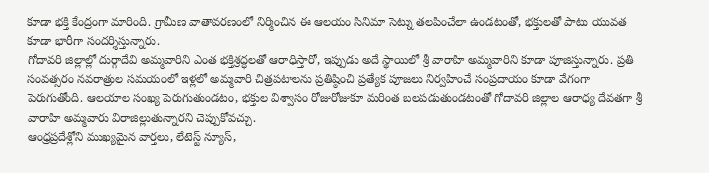కూడా భక్తి కేంద్రంగా మారింది. గ్రామీణ వాతావరణంలో నిర్మించిన ఈ ఆలయం సినిమా సెట్ను తలపించేలా ఉండటంతో, భక్తులతో పాటు యువత కూడా భారీగా సందర్శిస్తున్నారు.
గోదావరి జిల్లాల్లో దుర్గాదేవి అమ్మవారిని ఎంత భక్తిశ్రద్ధలతో ఆరాధిస్తారో, ఇప్పుడు అదే స్థాయిలో శ్రీ వారాహి అమ్మవారిని కూడా పూజిస్తున్నారు. ప్రతి సంవత్సరం నవరాత్రుల సమయంలో ఇళ్లలో అమ్మవారి చిత్రపటాలను ప్రతిష్ఠించి ప్రత్యేక పూజలు నిర్వహించే సంప్రదాయం కూడా వేగంగా పెరుగుతోంది. ఆలయాల సంఖ్య పెరుగుతుండటం, భక్తుల విశ్వాసం రోజురోజుకూ మరింత బలపడుతుండటంతో గోదావరి జిల్లాల ఆరాధ్య దేవతగా శ్రీ వారాహి అమ్మవారు విరాజిల్లుతున్నారని చెప్పుకోవచ్చు.
ఆంధ్రప్రదేశ్లోని ముఖ్యమైన వార్తలు, లేటెస్ట్ న్యూస్,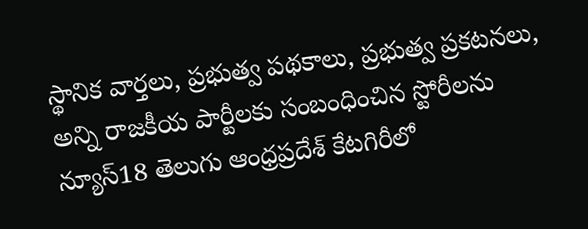స్థానిక వార్తలు, ప్రభుత్వ పథకాలు, ప్రభుత్వ ప్రకటనలు, అన్ని రాజకీయ పార్టీలకు సంబంధించిన స్టోరీలను న్యూస్18 తెలుగు ఆంధ్రప్రదేశ్ కేటగిరీలో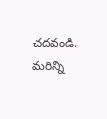చదవండి. మరిన్ని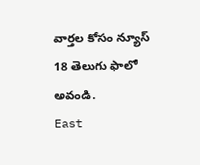వార్తల కోసం న్యూస్ 18 తెలుగు ఫాలో అవండి.
East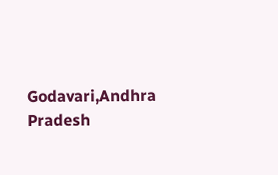Godavari,Andhra Pradesh